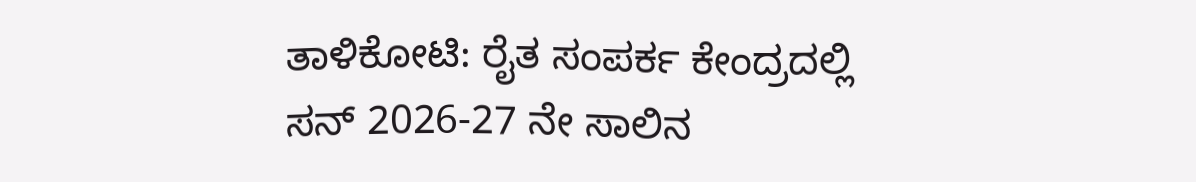ತಾಳಿಕೋಟಿ: ರೈತ ಸಂಪರ್ಕ ಕೇಂದ್ರದಲ್ಲಿ ಸನ್ 2026-27 ನೇ ಸಾಲಿನ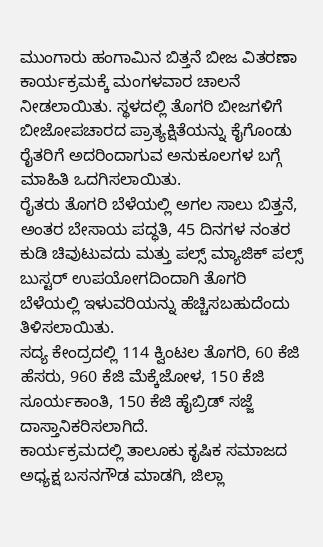ಮುಂಗಾರು ಹಂಗಾಮಿನ ಬಿತ್ತನೆ ಬೀಜ ವಿತರಣಾ ಕಾರ್ಯಕ್ರಮಕ್ಕೆ ಮಂಗಳವಾರ ಚಾಲನೆ ನೀಡಲಾಯಿತು. ಸ್ಥಳದಲ್ಲಿ ತೊಗರಿ ಬೀಜಗಳಿಗೆ ಬೀಜೋಪಚಾರದ ಪ್ರಾತ್ಯಕ್ಷಿತೆಯನ್ನು ಕೈಗೊಂಡು ರೈತರಿಗೆ ಅದರಿಂದಾಗುವ ಅನುಕೂಲಗಳ ಬಗ್ಗೆ ಮಾಹಿತಿ ಒದಗಿಸಲಾಯಿತು.
ರೈತರು ತೊಗರಿ ಬೆಳೆಯಲ್ಲಿ ಅಗಲ ಸಾಲು ಬಿತ್ತನೆ, ಅಂತರ ಬೇಸಾಯ ಪದ್ಧತಿ, 45 ದಿನಗಳ ನಂತರ ಕುಡಿ ಚಿವುಟುವದು ಮತ್ತು ಪಲ್ಸ್ ಮ್ಯಾಜಿಕ್ ಪಲ್ಸ್ ಬುಸ್ಟರ್ ಉಪಯೋಗದಿಂದಾಗಿ ತೊಗರಿ ಬೆಳೆಯಲ್ಲಿ ಇಳುವರಿಯನ್ನು ಹೆಚ್ಚಿಸಬಹುದೆಂದು ತಿಳಿಸಲಾಯಿತು.
ಸದ್ಯ ಕೇಂದ್ರದಲ್ಲಿ 114 ಕ್ವಿಂಟಲ ತೊಗರಿ, 60 ಕೆಜಿ ಹೆಸರು, 960 ಕೆಜಿ ಮೆಕ್ಕೆಜೋಳ, 150 ಕೆಜಿ ಸೂರ್ಯಕಾಂತಿ, 150 ಕೆಜಿ ಹೈಬ್ರಿಡ್ ಸಜ್ಜೆ ದಾಸ್ತಾನಿಕರಿಸಲಾಗಿದೆ.
ಕಾರ್ಯಕ್ರಮದಲ್ಲಿ ತಾಲೂಕು ಕೃಷಿಕ ಸಮಾಜದ ಅಧ್ಯಕ್ಷ ಬಸನಗೌಡ ಮಾಡಗಿ, ಜಿಲ್ಲಾ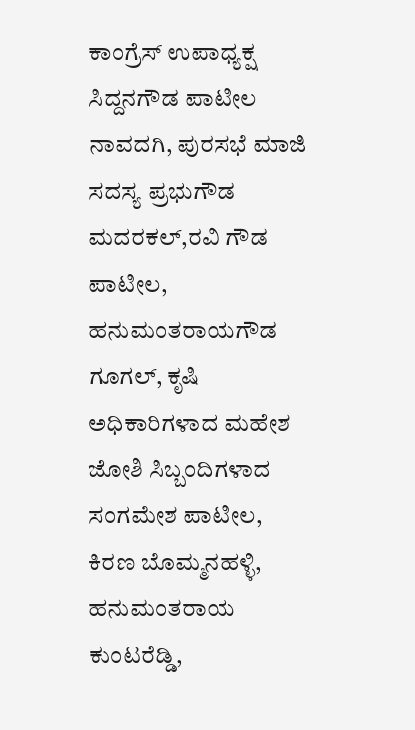ಕಾಂಗ್ರೆಸ್ ಉಪಾಧ್ಯಕ್ಷ ಸಿದ್ದನಗೌಡ ಪಾಟೀಲ ನಾವದಗಿ, ಪುರಸಭೆ ಮಾಜಿ ಸದಸ್ಯ ಪ್ರಭುಗೌಡ ಮದರಕಲ್,ರವಿ ಗೌಡ ಪಾಟೀಲ, ಹನುಮಂತರಾಯಗೌಡ ಗೂಗಲ್, ಕೃಷಿ ಅಧಿಕಾರಿಗಳಾದ ಮಹೇಶ ಜೋಶಿ ಸಿಬ್ಬಂದಿಗಳಾದ ಸಂಗಮೇಶ ಪಾಟೀಲ, ಕಿರಣ ಬೊಮ್ಮನಹಳ್ಳಿ, ಹನುಮಂತರಾಯ ಕುಂಟರೆಡ್ಡಿ,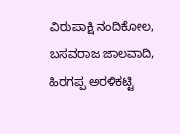ವಿರುಪಾಕ್ಷಿ ನಂದಿಕೋಲ, ಬಸವರಾಜ ಜಾಲವಾದಿ, ಹಿರಗಪ್ಪ ಅರಳಿಕಟ್ಟಿ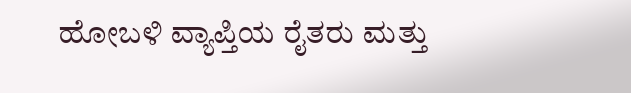ಹೋಬಳಿ ವ್ಯಾಪ್ತಿಯ ರೈತರು ಮತ್ತು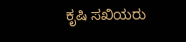ಕೃಷಿ ಸಖಿಯರು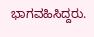ಭಾಗವಹಿಸಿದ್ದರು.